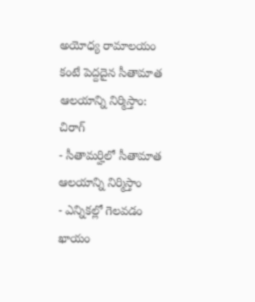అయోధ్య రామాలయం కంటే పెద్దదైన సీతామాత ఆలయాన్ని నిర్మిస్తాం: చిరాగ్
- సీతామర్హిలో సీతామాత ఆలయాన్ని నిర్మిస్తాం
- ఎన్నికల్లో గెలవడం ఖాయం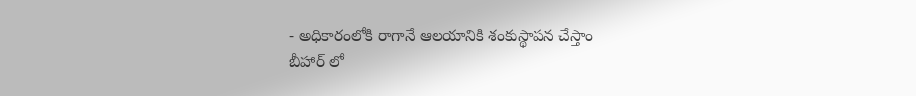- అధికారంలోకి రాగానే ఆలయానికి శంకుస్థాపన చేస్తాం
బీహార్ లో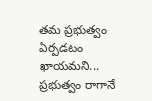తమ ప్రభుత్వం ఏర్పడటం ఖాయమని... ప్రభుత్వం రాగానే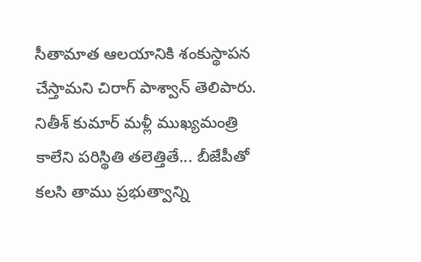సీతామాత ఆలయానికి శంకుస్థాపన చేస్తామని చిరాగ్ పాశ్వాన్ తెలిపారు. నితీశ్ కుమార్ మళ్లీ ముఖ్యమంత్రి కాలేని పరిస్థితి తలెత్తితే... బీజేపీతో కలసి తాము ప్రభుత్వాన్ని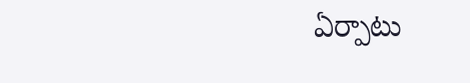ఏర్పాటు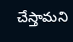చేస్తామని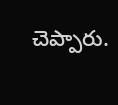చెప్పారు.